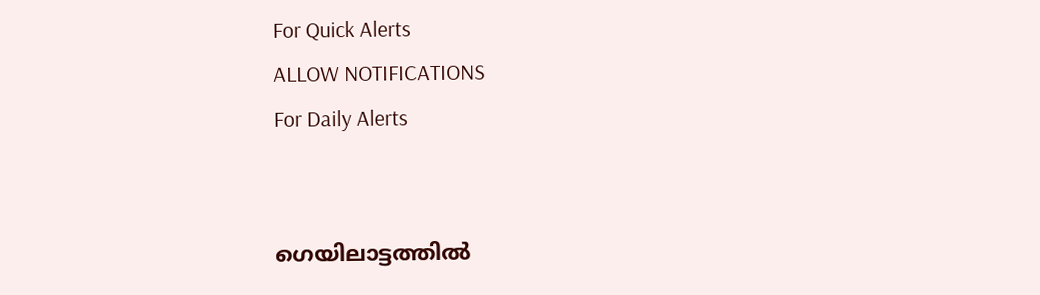For Quick Alerts
ALLOW NOTIFICATIONS
For Daily Alerts


ഗെയിലാട്ടത്തില്‍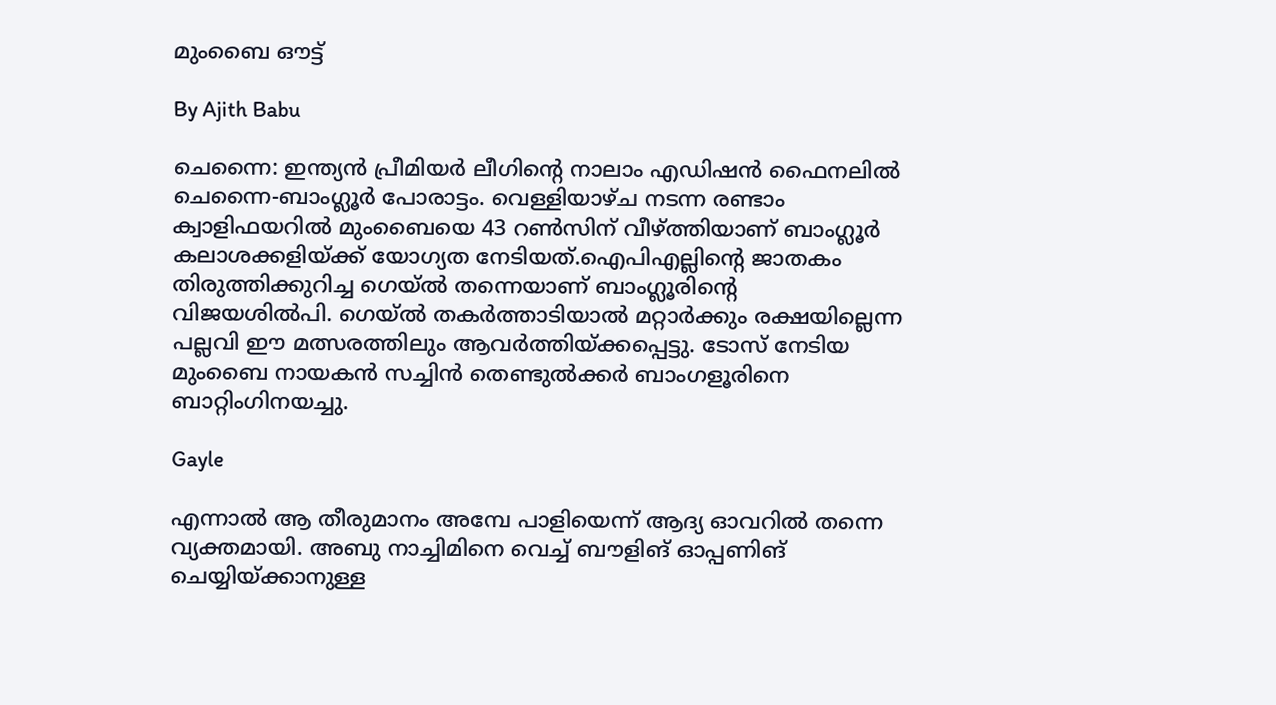മുംബൈ ഔട്ട്

By Ajith Babu

ചെന്നൈ: ഇന്ത്യന്‍ പ്രീമിയര്‍ ലീഗിന്റെ നാലാം എഡിഷന്‍ ഫൈനലില്‍ ചെന്നൈ-ബാംഗ്ലൂര്‍ പോരാട്ടം. വെള്ളിയാഴ്ച നടന്ന രണ്ടാം ക്വാളിഫയറില്‍ മുംബൈയെ 43 റണ്‍സിന് വീഴ്ത്തിയാണ് ബാംഗ്ലൂര്‍ കലാശക്കളിയ്ക്ക് യോഗ്യത നേടിയത്.ഐപിഎല്ലിന്റെ ജാതകം തിരുത്തിക്കുറിച്ച ഗെയ്ല്‍ തന്നെയാണ് ബാംഗ്ലൂരിന്റെ വിജയശില്‍പി. ഗെയ്ല്‍ തകര്‍ത്താടിയാല്‍ മറ്റാര്‍ക്കും രക്ഷയില്ലെന്ന പല്ലവി ഈ മത്സരത്തിലും ആവര്‍ത്തിയ്ക്കപ്പെട്ടു. ടോസ് നേടിയ മുംബൈ നായകന്‍ സച്ചിന്‍ തെണ്ടുല്‍ക്കര്‍ ബാംഗളൂരിനെ ബാറ്റിംഗിനയച്ചു.

Gayle

എന്നാല്‍ ആ തീരുമാനം അമ്പേ പാളിയെന്ന് ആദ്യ ഓവറില്‍ തന്നെ വ്യക്തമായി. അബു നാച്ചിമിനെ വെച്ച് ബൗളിങ് ഓപ്പണിങ് ചെയ്യിയ്ക്കാനുള്ള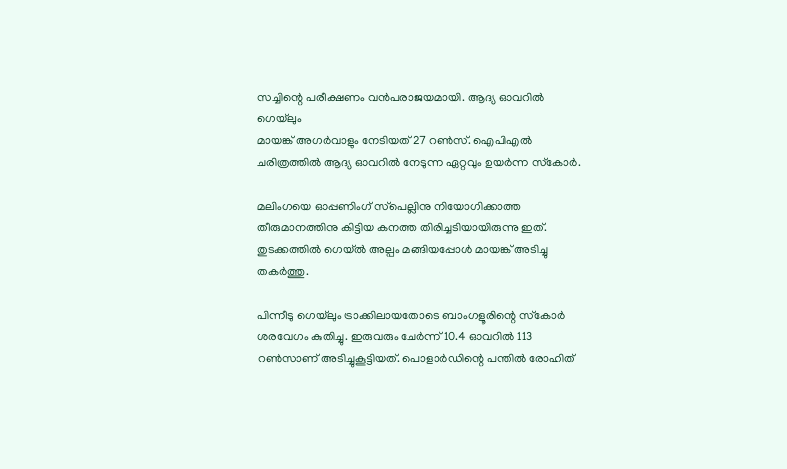സച്ചിന്റെ പരീക്ഷണം വന്‍പരാജയമായി. ആദ്യ ഓവറില്‍ ഗെയ്‌ലും
മായങ്ക് അഗര്‍വാളും നേടിയത് 27 റണ്‍സ്. ഐപിഎല്‍ ചരിത്രത്തില്‍ ആദ്യ ഓവറില്‍ നേടുന്ന ഏറ്റവും ഉയര്‍ന്ന സ്‌കോര്‍.

മലിംഗയെ ഓപ്പണിംഗ് സ്‌പെല്ലിനു നിയോഗിക്കാത്ത തീരുമാനത്തിനു കിട്ടിയ കനത്ത തിരിച്ചടിയായിരുന്നു ഇത്. തുടക്കത്തില്‍ ഗെയ്ല്‍ അല്പം മങ്ങിയപ്പോള്‍ മായങ്ക് അടിച്ചു തകര്‍ത്തു.

പിന്നീടു ഗെയ്‌ലും ട്രാക്കിലായതോടെ ബാംഗളൂരിന്റെ സ്‌കോര്‍ ശരവേഗം കുതിച്ചു. ഇരുവരും ചേര്‍ന്ന് 10.4 ഓവറില്‍ 113 റണ്‍സാണ് അടിച്ചുകൂട്ടിയത്. പൊളാര്‍ഡിന്റെ പന്തില്‍ രോഹിത്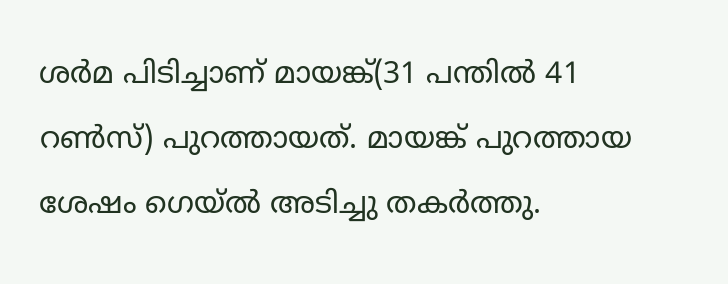ശര്‍മ പിടിച്ചാണ് മായങ്ക്(31 പന്തില്‍ 41 റണ്‍സ്) പുറത്തായത്. മായങ്ക് പുറത്തായ ശേഷം ഗെയ്ല്‍ അടിച്ചു തകര്‍ത്തു.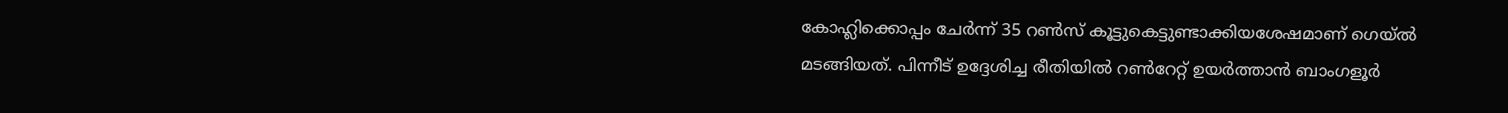കോഹ്ലിക്കൊപ്പം ചേര്‍ന്ന് 35 റണ്‍സ് കൂട്ടുകെട്ടുണ്ടാക്കിയശേഷമാണ് ഗെയ്ല്‍ മടങ്ങിയത്. പിന്നീട് ഉദ്ദേശിച്ച രീതിയില്‍ റണ്‍റേറ്റ് ഉയര്‍ത്താന്‍ ബാംഗളൂര്‍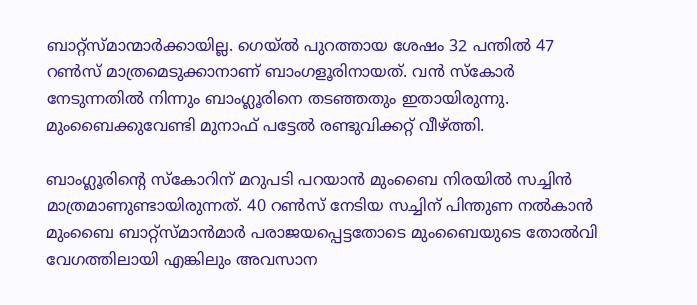ബാറ്റ്‌സ്മാന്മാര്‍ക്കായില്ല. ഗെയ്ല്‍ പുറത്തായ ശേഷം 32 പന്തില്‍ 47 റണ്‍സ് മാത്രമെടുക്കാനാണ് ബാംഗളൂരിനായത്. വന്‍ സ്‌കോര്‍ നേടുന്നതില്‍ നിന്നും ബാംഗ്ലൂരിനെ തടഞ്ഞതും ഇതായിരുന്നു. മുംബൈക്കുവേണ്ടി മുനാഫ് പട്ടേല്‍ രണ്ടുവിക്കറ്റ് വീഴ്ത്തി.

ബാംഗ്ലൂരിന്റെ സ്‌കോറിന് മറുപടി പറയാന്‍ മുംബൈ നിരയില്‍ സച്ചിന്‍ മാത്രമാണുണ്ടായിരുന്നത്. 40 റണ്‍സ് നേടിയ സച്ചിന് പിന്തുണ നല്‍കാന്‍ മുംബൈ ബാറ്റ്‌സ്മാന്‍മാര്‍ പരാജയപ്പെട്ടതോടെ മുംബൈയുടെ തോല്‍വി വേഗത്തിലായി എങ്കിലും അവസാന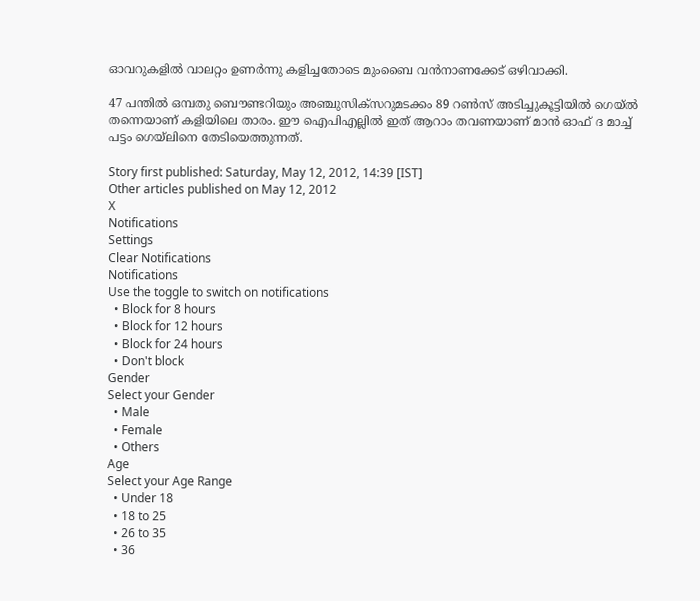ഓവറുകളില്‍ വാലറ്റം ഉണര്‍ന്നു കളിച്ചതോടെ മുംബൈ വന്‍നാണക്കേട് ഒഴിവാക്കി.

47 പന്തില്‍ ഒമ്പതു ബൌണ്ടറിയും അഞ്ചുസിക്‌സറുമടക്കം 89 റണ്‍സ് അടിച്ചുകൂട്ടിയില്‍ ഗെയ്ല്‍ തന്നെയാണ് കളിയിലെ താരം. ഈ ഐപിഎല്ലില്‍ ഇത് ആറാം തവണയാണ് മാന്‍ ഓഫ് ദ മാച്ച് പട്ടം ഗെയ്‌ലിനെ തേടിയെത്തുന്നത്.

Story first published: Saturday, May 12, 2012, 14:39 [IST]
Other articles published on May 12, 2012
X
Notifications
Settings
Clear Notifications
Notifications
Use the toggle to switch on notifications
  • Block for 8 hours
  • Block for 12 hours
  • Block for 24 hours
  • Don't block
Gender
Select your Gender
  • Male
  • Female
  • Others
Age
Select your Age Range
  • Under 18
  • 18 to 25
  • 26 to 35
  • 36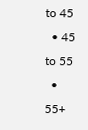to 45
  • 45 to 55
  • 55+